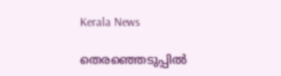Kerala News

തെരഞ്ഞെടുപ്പില്‍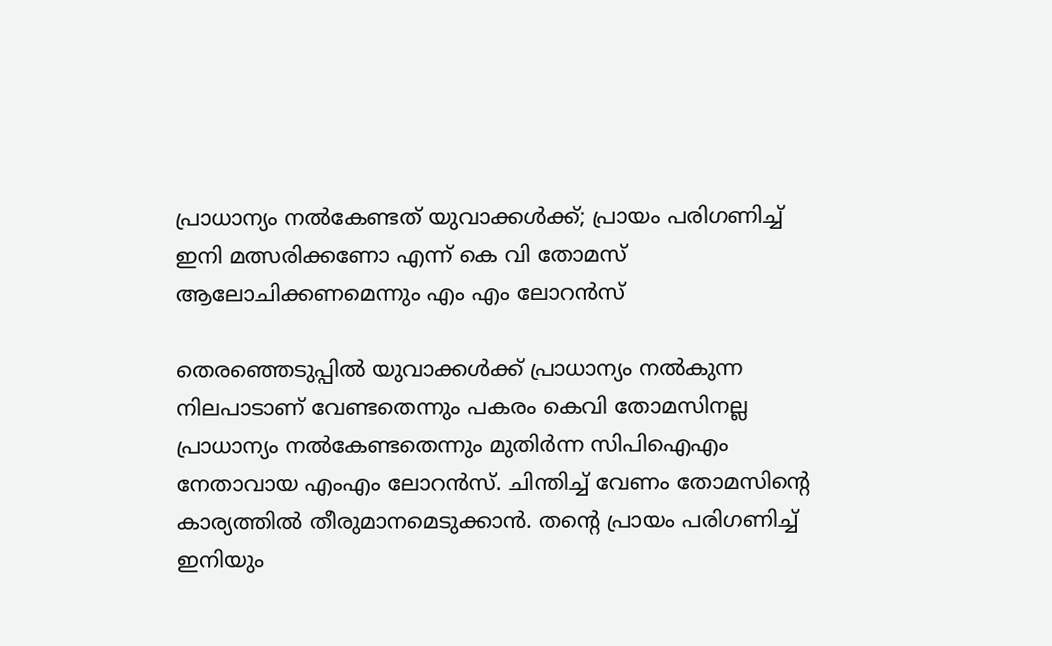പ്രാധാന്യം നല്‍കേണ്ടത് യുവാക്കള്‍ക്ക്; പ്രായം പരിഗണിച്ച് ഇനി മത്സരിക്കണോ എന്ന് കെ വി തോമസ് ആലോചിക്കണമെന്നും എം എം ലോറന്‍സ്

തെരഞ്ഞെടുപ്പില്‍ യുവാക്കള്‍ക്ക് പ്രാധാന്യം നല്‍കുന്ന നിലപാടാണ് വേണ്ടതെന്നും പകരം കെവി തോമസിനല്ല പ്രാധാന്യം നല്‍കേണ്ടതെന്നും മുതിര്‍ന്ന സിപിഐഎം നേതാവായ എംഎം ലോറന്‍സ്. ചിന്തിച്ച് വേണം തോമസിന്റെ കാര്യത്തില്‍ തീരുമാനമെടുക്കാന്‍. തന്റെ പ്രായം പരിഗണിച്ച് ഇനിയും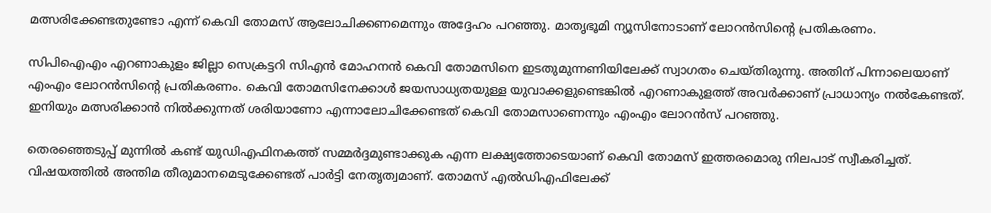മത്സരിക്കേണ്ടതുണ്ടോ എന്ന് കെവി തോമസ് ആലോചിക്കണമെന്നും അദ്ദേഹം പറഞ്ഞു. മാതൃഭൂമി ന്യൂസിനോടാണ് ലോറന്‍സിന്റെ പ്രതികരണം.

സിപിഐഎം എറണാകുളം ജില്ലാ സെക്രട്ടറി സിഎന്‍ മോഹനന്‍ കെവി തോമസിനെ ഇടതുമുന്നണിയിലേക്ക് സ്വാഗതം ചെയ്തിരുന്നു. അതിന് പിന്നാലെയാണ് എംഎം ലോറന്‍സിന്റെ പ്രതികരണം. കെവി തോമസിനേക്കാള്‍ ജയസാധ്യതയുള്ള യുവാക്കളുണ്ടെങ്കില്‍ എറണാകുളത്ത് അവര്‍ക്കാണ് പ്രാധാന്യം നല്‍കേണ്ടത്. ഇനിയും മത്സരിക്കാന്‍ നില്‍ക്കുന്നത് ശരിയാണോ എന്നാലോചിക്കേണ്ടത് കെവി തോമസാണെന്നും എംഎം ലോറന്‍സ് പറഞ്ഞു.

തെരഞ്ഞെടുപ്പ് മുന്നില്‍ കണ്ട് യുഡിഎഫിനകത്ത് സമ്മര്‍ദ്ദമുണ്ടാക്കുക എന്ന ലക്ഷ്യത്തോടെയാണ് കെവി തോമസ് ഇത്തരമൊരു നിലപാട് സ്വീകരിച്ചത്. വിഷയത്തില്‍ അന്തിമ തീരുമാനമെടുക്കേണ്ടത് പാര്‍ട്ടി നേതൃത്വമാണ്. തോമസ് എല്‍ഡിഎഫിലേക്ക്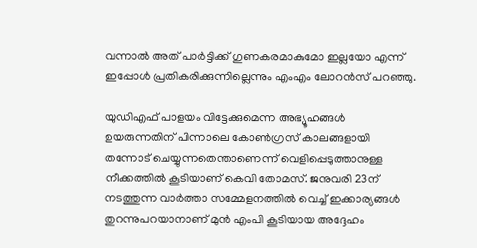വന്നാല്‍ അത് പാര്‍ട്ടിക്ക് ഗുണകരമാകുമോ ഇല്ലയോ എന്ന് ഇപ്പോള്‍ പ്രതികരിക്കുന്നില്ലെന്നും എംഎം ലോറന്‍സ് പറഞ്ഞു.

യുഡിഎഫ് പാളയം വിട്ടേക്കുമെന്ന അഭ്യൂഹങ്ങള്‍ ഉയരുന്നതിന് പിന്നാലെ കോണ്‍ഗ്രസ് കാലങ്ങളായി തന്നോട് ചെയ്യുന്നതെന്താണെന്ന് വെളിപ്പെടുത്താനുള്ള നീക്കത്തില്‍ കൂടിയാണ് കെവി തോമസ്. ജനുവരി 23ന് നടത്തുന്ന വാര്‍ത്താ സമ്മേളനത്തില്‍ വെച്ച് ഇക്കാര്യങ്ങള്‍ തുറന്നുപറയാനാണ് മുന്‍ എംപി കൂടിയായ അദ്ദേഹം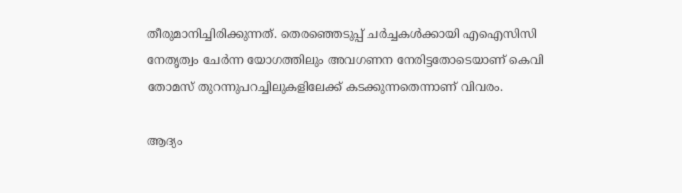തീരുമാനിച്ചിരിക്കുന്നത്. തെരഞ്ഞെടുപ്പ് ചര്‍ച്ചകള്‍ക്കായി എഐസിസി നേതൃത്വം ചേര്‍ന്ന യോഗത്തിലും അവഗണന നേരിട്ടതോടെയാണ് കെവി തോമസ് തുറന്നുപറച്ചിലുകളിലേക്ക് കടക്കുന്നതെന്നാണ് വിവരം.

ആദ്യം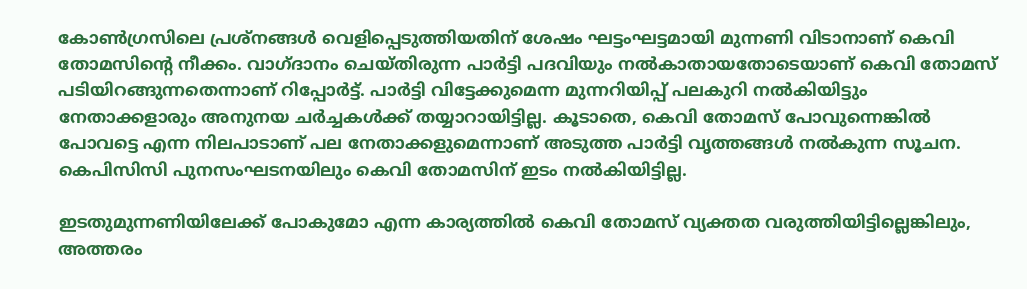കോണ്‍ഗ്രസിലെ പ്രശ്നങ്ങള്‍ വെളിപ്പെടുത്തിയതിന് ശേഷം ഘട്ടംഘട്ടമായി മുന്നണി വിടാനാണ് കെവി തോമസിന്റെ നീക്കം. വാഗ്ദാനം ചെയ്തിരുന്ന പാര്‍ട്ടി പദവിയും നല്‍കാതായതോടെയാണ് കെവി തോമസ് പടിയിറങ്ങുന്നതെന്നാണ് റിപ്പോര്‍ട്ട്. പാര്‍ട്ടി വിട്ടേക്കുമെന്ന മുന്നറിയിപ്പ് പലകുറി നല്‍കിയിട്ടും നേതാക്കളാരും അനുനയ ചര്‍ച്ചകള്‍ക്ക് തയ്യാറായിട്ടില്ല. കൂടാതെ, കെവി തോമസ് പോവുന്നെങ്കില്‍ പോവട്ടെ എന്ന നിലപാടാണ് പല നേതാക്കളുമെന്നാണ് അടുത്ത പാര്‍ട്ടി വൃത്തങ്ങള്‍ നല്‍കുന്ന സൂചന. കെപിസിസി പുനസംഘടനയിലും കെവി തോമസിന് ഇടം നല്‍കിയിട്ടില്ല.

ഇടതുമുന്നണിയിലേക്ക് പോകുമോ എന്ന കാര്യത്തില്‍ കെവി തോമസ് വ്യക്തത വരുത്തിയിട്ടില്ലെങ്കിലും, അത്തരം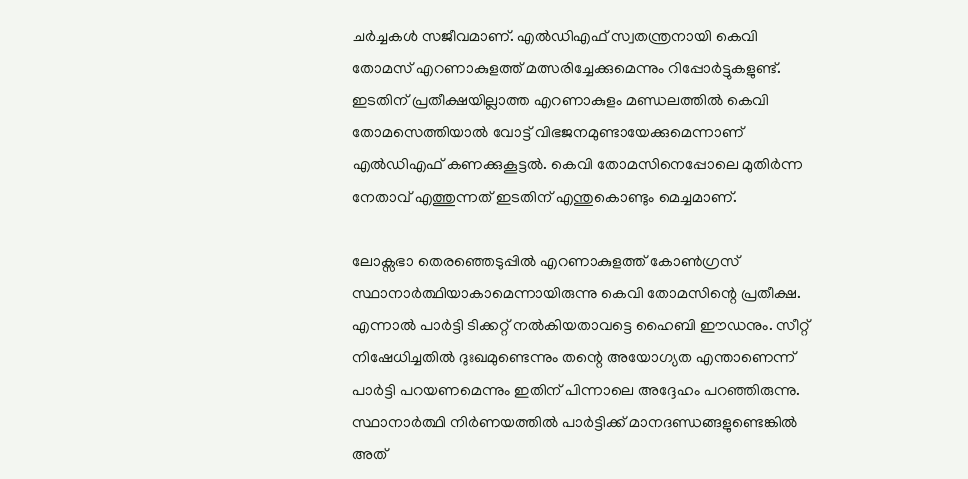ചര്‍ച്ചകള്‍ സജീവമാണ്. എല്‍ഡിഎഫ് സ്വതന്ത്രനായി കെവി തോമസ് എറണാകുളത്ത് മത്സരിച്ചേക്കുമെന്നും റിപ്പോര്‍ട്ടുകളുണ്ട്. ഇടതിന് പ്രതീക്ഷയില്ലാത്ത എറണാകുളം മണ്ഡലത്തില്‍ കെവി തോമസെത്തിയാല്‍ വോട്ട് വിഭജനമുണ്ടായേക്കുമെന്നാണ് എല്‍ഡിഎഫ് കണക്കുകൂട്ടല്‍. കെവി തോമസിനെപ്പോലെ മുതിര്‍ന്ന നേതാവ് എത്തുന്നത് ഇടതിന് എന്തുകൊണ്ടും മെച്ചമാണ്.

ലോക്സഭാ തെരഞ്ഞെടുപ്പില്‍ എറണാകുളത്ത് കോണ്‍ഗ്രസ് സ്ഥാനാര്‍ത്ഥിയാകാമെന്നായിരുന്നു കെവി തോമസിന്റെ പ്രതീക്ഷ. എന്നാല്‍ പാര്‍ട്ടി ടിക്കറ്റ് നല്‍കിയതാവട്ടെ ഹൈബി ഈഡനും. സീറ്റ് നിഷേധിച്ചതില്‍ ദുഃഖമുണ്ടെന്നും തന്റെ അയോഗ്യത എന്താണെന്ന് പാര്‍ട്ടി പറയണമെന്നും ഇതിന് പിന്നാലെ അദ്ദേഹം പറഞ്ഞിരുന്നു. സ്ഥാനാര്‍ത്ഥി നിര്‍ണയത്തില്‍ പാര്‍ട്ടിക്ക് മാനദണ്ഡങ്ങളുണ്ടെങ്കില്‍ അത്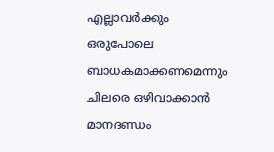എല്ലാവര്‍ക്കും ഒരുപോലെ ബാധകമാക്കണമെന്നും ചിലരെ ഒഴിവാക്കാന്‍ മാനദണ്ഡം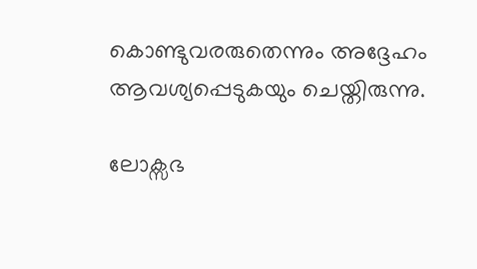കൊണ്ടുവരരുതെന്നും അദ്ദേഹം ആവശ്യപ്പെടുകയും ചെയ്തിരുന്നു.

ലോക്സഭ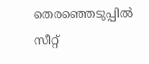തെരഞ്ഞെടുപ്പില്‍ സീറ്റ്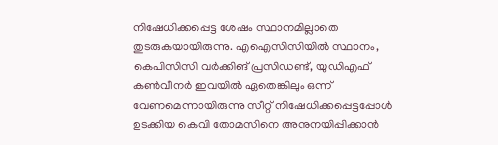നിഷേധിക്കപ്പെട്ട ശേഷം സ്ഥാനമില്ലാതെ തുടരുകയായിരുന്നു. എഐസിസിയില്‍ സ്ഥാനം, കെപിസിസി വര്‍ക്കിങ് പ്രസിഡണ്ട്, യുഡിഎഫ് കണ്‍വീനര്‍ ഇവയില്‍ ഏതെങ്കിലും ഒന്ന് വേണമെന്നായിരുന്നു സീറ്റ് നിഷേധിക്കപ്പെട്ടപ്പോള്‍ ഉടക്കിയ കെവി തോമസിനെ അനുനയിപ്പിക്കാന്‍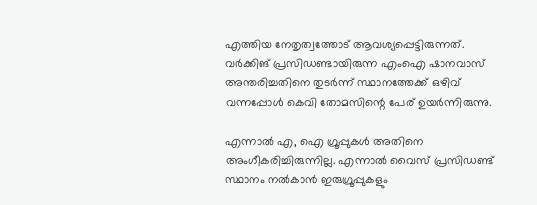എത്തിയ നേതൃത്വത്തോട് ആവശ്യപ്പെട്ടിരുന്നത്. വര്‍ക്കിങ് പ്രസിഡണ്ടായിരുന്ന എംഐ ഷാനവാസ് അന്തരിച്ചതിനെ തുടര്‍ന്ന് സ്ഥാനത്തേക്ക് ഒഴിവ് വന്നപ്പോള്‍ കെവി തോമസിന്റെ പേര് ഉയര്‍ന്നിരുന്നു.

എന്നാല്‍ എ, ഐ ഗ്രൂപ്പുകള്‍ അതിനെ അംഗീകരിച്ചിരുന്നില്ല. എന്നാല്‍ വൈസ് പ്രസിഡണ്ട് സ്ഥാനം നല്‍കാന്‍ ഇരുഗ്രൂപ്പുകളും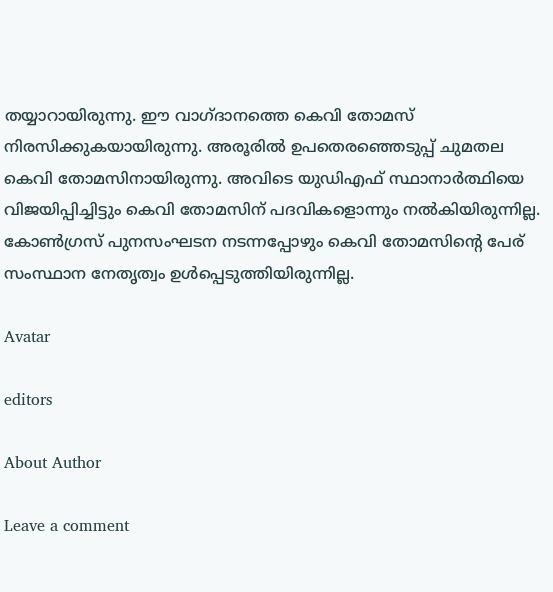തയ്യാറായിരുന്നു. ഈ വാഗ്ദാനത്തെ കെവി തോമസ് നിരസിക്കുകയായിരുന്നു. അരൂരില്‍ ഉപതെരഞ്ഞെടുപ്പ് ചുമതല കെവി തോമസിനായിരുന്നു. അവിടെ യുഡിഎഫ് സ്ഥാനാര്‍ത്ഥിയെ വിജയിപ്പിച്ചിട്ടും കെവി തോമസിന് പദവികളൊന്നും നല്‍കിയിരുന്നില്ല. കോണ്‍ഗ്രസ് പുനസംഘടന നടന്നപ്പോഴും കെവി തോമസിന്റെ പേര് സംസ്ഥാന നേതൃത്വം ഉള്‍പ്പെടുത്തിയിരുന്നില്ല.

Avatar

editors

About Author

Leave a comment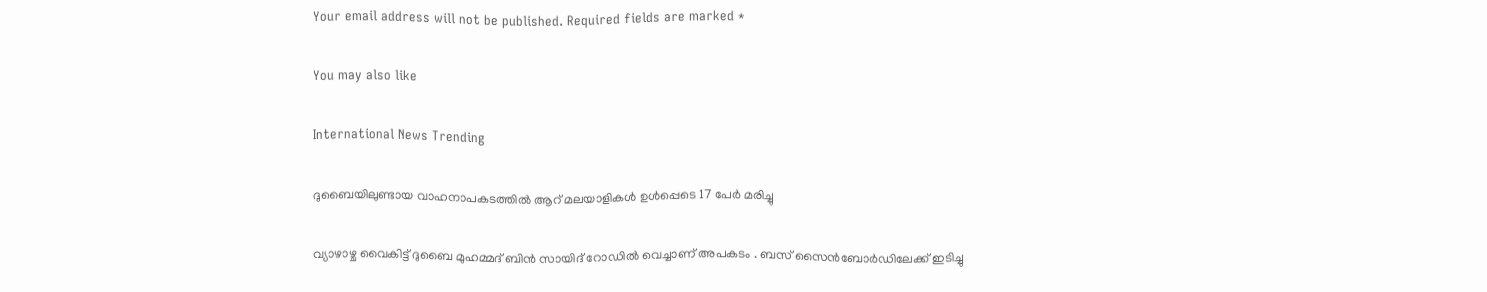Your email address will not be published. Required fields are marked *

You may also like

International News Trending

ദുബൈയിലുണ്ടായ വാഹനാപകടത്തില്‍ ആറ് മലയാളികള്‍ ഉള്‍പ്പെടെ 17 പേര്‍ മരിച്ചു

വ്യാഴാഴ്ച വൈകിട്ട് ദുബൈ മുഹമ്മദ് ബിൻ സായിദ് റോഡിൽ വെച്ചാണ് അപകടം . ബസ് സൈൻബോർഡിലേക്ക് ഇടിച്ചു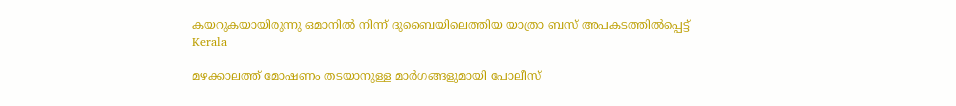കയറുകയായിരുന്നു ഒമാനിൽ നിന്ന് ദുബൈയിലെത്തിയ യാത്രാ ബസ് അപകടത്തിൽപ്പെട്ട്
Kerala

മഴക്കാലത്ത് മോഷണം തടയാനുള്ള മാര്‍ഗങ്ങളുമായി പോലീസ്‌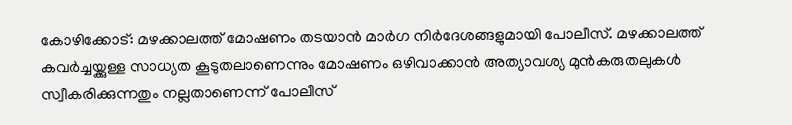കോഴിക്കോട്: മഴക്കാലത്ത് മോഷണം തടയാന്‍ മാര്‍ഗ നിര്‍ദേശങ്ങളുമായി പോലീസ്. മഴക്കാലത്ത് കവര്‍ച്ചയ്ക്കുള്ള സാധ്യത കൂടുതലാണെന്നും മോഷണം ഒഴിവാക്കാന്‍ അത്യാവശ്യ മുന്‍കരുതലുകള്‍ സ്വീകരിക്കുന്നതും നല്ലതാണെന്ന് പോലീസ്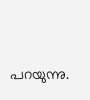പറയുന്നു.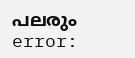പലരും
error: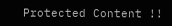Protected Content !!